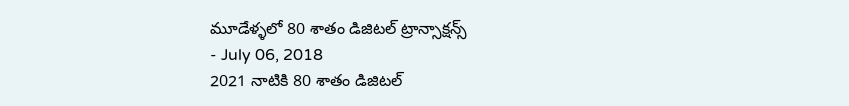మూడేళ్ళలో 80 శాతం డిజిటల్ ట్రాన్సాక్షన్స్
- July 06, 2018
2021 నాటికి 80 శాతం డిజిటల్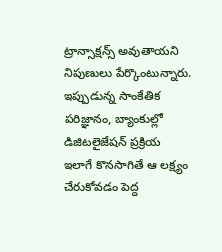ట్రాన్సాక్షన్స్ అవుతాయని నిపుణులు పేర్కొంటున్నారు. ఇప్పుడున్న సాంకేతిక పరిజ్ఞానం, బ్యాంకుల్లో డిజిటలైజేషన్ ప్రక్రియ ఇలాగే కొనసాగితే ఆ లక్ష్యం చేరుకోవడం పెద్ద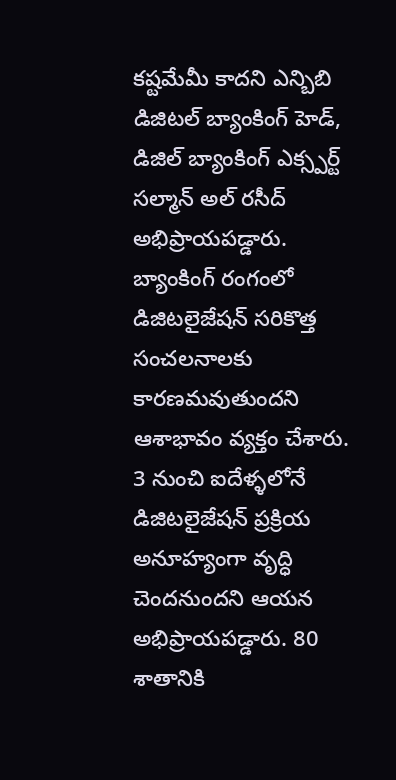కష్టమేమీ కాదని ఎన్బిబి డిజిటల్ బ్యాంకింగ్ హెడ్, డిజిల్ బ్యాంకింగ్ ఎక్స్పర్ట్ సల్మాన్ అల్ రసీద్ అభిప్రాయపడ్డారు. బ్యాంకింగ్ రంగంలో డిజిటలైజేషన్ సరికొత్త సంచలనాలకు కారణమవుతుందని ఆశాభావం వ్యక్తం చేశారు. 3 నుంచి ఐదేళ్ళలోనే డిజిటలైజేషన్ ప్రక్రియ అనూహ్యంగా వృద్ధి చెందనుందని ఆయన అభిప్రాయపడ్డారు. 80 శాతానికి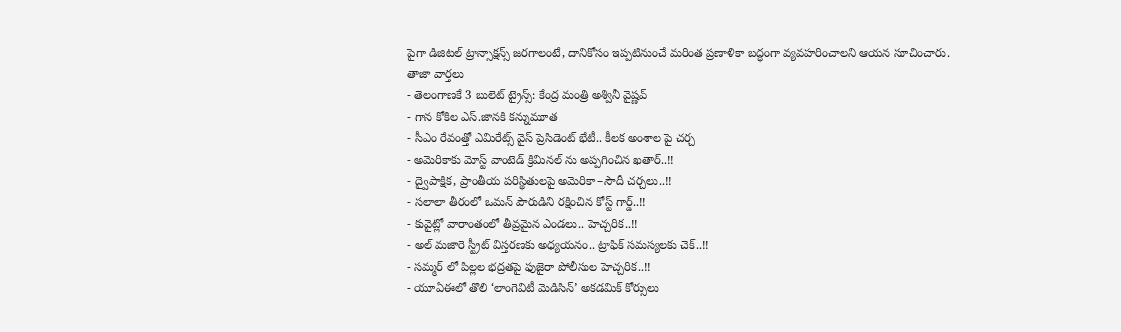పైగా డిజిటల్ ట్రాన్సాక్షన్స్ జరగాలంటే, దానికోసం ఇప్పటినుంచే మరింత ప్రణాళికా బద్ధంగా వ్యవహరించాలని ఆయన సూచించారు.
తాజా వార్తలు
- తెలంగాణకే 3 బులెట్ ట్రైన్స్: కేంద్ర మంత్రి అశ్వినీ వైష్ణవ్
- గాన కోకిల ఎస్.జానకి కన్నుమూత
- సీఎం రేవంత్తో ఎమిరేట్స్ వైస్ ప్రెసిడెంట్ భేటీ.. కీలక అంశాల పై చర్చ
- అమెరికాకు మోస్ట్ వాంటెడ్ క్రిమినల్ ను అప్పగించిన ఖతార్..!!
- ద్వైపాక్షిక, ప్రాంతీయ పరిస్థితులపై అమెరికా–సౌదీ చర్చలు..!!
- సలాలా తీరంలో ఒమన్ పౌరుడిని రక్షించిన కోస్ట్ గార్డ్..!!
- కువైట్లో వారాంతంలో తీవ్రమైన ఎండలు.. హెచ్చరిక..!!
- అల్ మజారె స్ట్రీట్ విస్తరణకు అధ్యయనం.. ట్రాఫిక్ సమస్యలకు చెక్..!!
- సమ్మర్ లో పిల్లల భద్రతపై ఫుజైరా పోలీసుల హెచ్చరిక..!!
- యూఏఈలో తొలి ‘లాంగెవిటీ మెడిసిన్’ అకడమిక్ కోర్సులు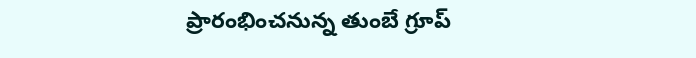ప్రారంభించనున్న తుంబే గ్రూప్